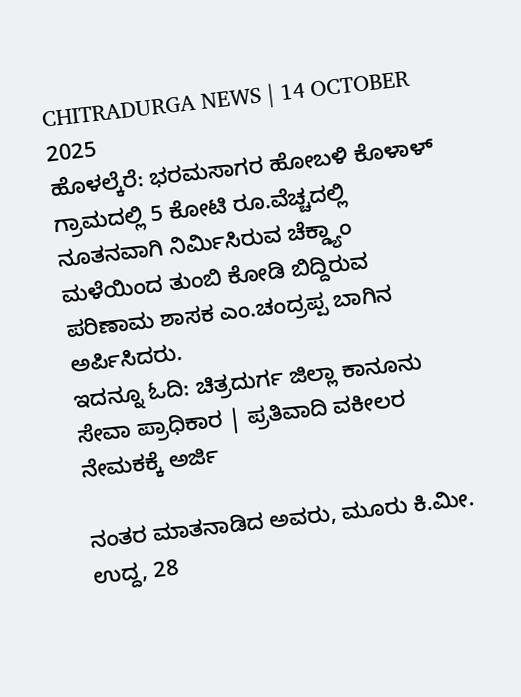CHITRADURGA NEWS | 14 OCTOBER 2025
ಹೊಳಲ್ಕೆರೆ: ಭರಮಸಾಗರ ಹೋಬಳಿ ಕೊಳಾಳ್ ಗ್ರಾಮದಲ್ಲಿ 5 ಕೋಟಿ ರೂ.ವೆಚ್ಚದಲ್ಲಿ ನೂತನವಾಗಿ ನಿರ್ಮಿಸಿರುವ ಚೆಕ್ಡ್ಯಾಂ ಮಳೆಯಿಂದ ತುಂಬಿ ಕೋಡಿ ಬಿದ್ದಿರುವ ಪರಿಣಾಮ ಶಾಸಕ ಎಂ.ಚಂದ್ರಪ್ಪ ಬಾಗಿನ ಅರ್ಪಿಸಿದರು.
ಇದನ್ನೂ ಓದಿ: ಚಿತ್ರದುರ್ಗ ಜಿಲ್ಲಾ ಕಾನೂನು ಸೇವಾ ಪ್ರಾಧಿಕಾರ | ಪ್ರತಿವಾದಿ ವಕೀಲರ ನೇಮಕಕ್ಕೆ ಅರ್ಜಿ

ನಂತರ ಮಾತನಾಡಿದ ಅವರು, ಮೂರು ಕಿ.ಮೀ. ಉದ್ದ, 28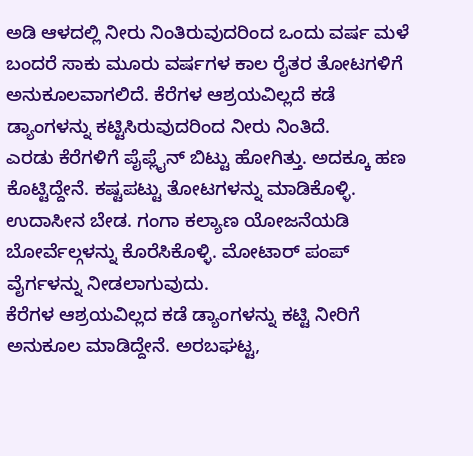ಅಡಿ ಆಳದಲ್ಲಿ ನೀರು ನಿಂತಿರುವುದರಿಂದ ಒಂದು ವರ್ಷ ಮಳೆ ಬಂದರೆ ಸಾಕು ಮೂರು ವರ್ಷಗಳ ಕಾಲ ರೈತರ ತೋಟಗಳಿಗೆ ಅನುಕೂಲವಾಗಲಿದೆ. ಕೆರೆಗಳ ಆಶ್ರಯವಿಲ್ಲದೆ ಕಡೆ ಡ್ಯಾಂಗಳನ್ನು ಕಟ್ಟಿಸಿರುವುದರಿಂದ ನೀರು ನಿಂತಿದೆ.
ಎರಡು ಕೆರೆಗಳಿಗೆ ಪೈಪ್ಲೈನ್ ಬಿಟ್ಟು ಹೋಗಿತ್ತು. ಅದಕ್ಕೂ ಹಣ ಕೊಟ್ಟಿದ್ದೇನೆ. ಕಷ್ಟಪಟ್ಟು ತೋಟಗಳನ್ನು ಮಾಡಿಕೊಳ್ಳಿ. ಉದಾಸೀನ ಬೇಡ. ಗಂಗಾ ಕಲ್ಯಾಣ ಯೋಜನೆಯಡಿ ಬೋರ್ವೆಲ್ಗಳನ್ನು ಕೊರೆಸಿಕೊಳ್ಳಿ. ಮೋಟಾರ್ ಪಂಪ್ ವೈರ್ಗಳನ್ನು ನೀಡಲಾಗುವುದು.
ಕೆರೆಗಳ ಆಶ್ರಯವಿಲ್ಲದ ಕಡೆ ಡ್ಯಾಂಗಳನ್ನು ಕಟ್ಟಿ ನೀರಿಗೆ ಅನುಕೂಲ ಮಾಡಿದ್ದೇನೆ. ಅರಬಘಟ್ಟ,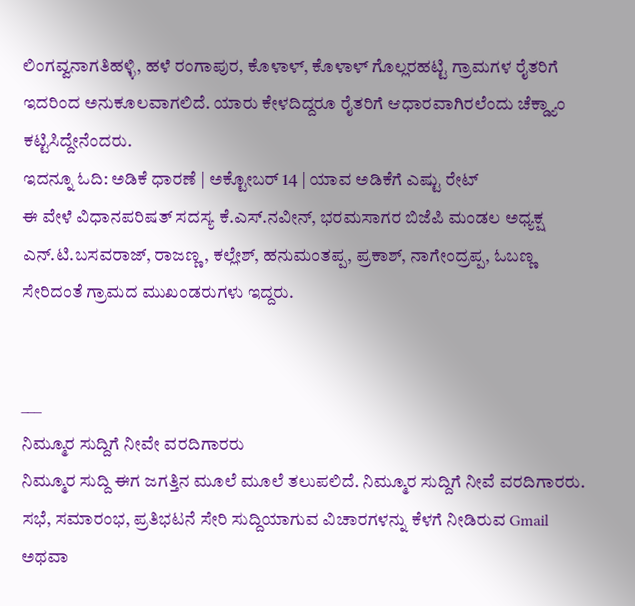ಲಿಂಗವ್ವನಾಗತಿಹಳ್ಳಿ, ಹಳೆ ರಂಗಾಪುರ, ಕೊಳಾಳ್, ಕೊಳಾಳ್ ಗೊಲ್ಲರಹಟ್ಟಿ ಗ್ರಾಮಗಳ ರೈತರಿಗೆ ಇದರಿಂದ ಅನುಕೂಲವಾಗಲಿದೆ. ಯಾರು ಕೇಳದಿದ್ದರೂ ರೈತರಿಗೆ ಆಧಾರವಾಗಿರಲೆಂದು ಚೆಕ್ಡ್ಯಾಂ ಕಟ್ಟಿಸಿದ್ದೇನೆಂದರು.
ಇದನ್ನೂ ಓದಿ: ಅಡಿಕೆ ಧಾರಣೆ | ಅಕ್ಟೋಬರ್ 14 | ಯಾವ ಅಡಿಕೆಗೆ ಎಷ್ಟು ರೇಟ್
ಈ ವೇಳೆ ವಿಧಾನಪರಿಷತ್ ಸದಸ್ಯ ಕೆ.ಎಸ್.ನವೀನ್, ಭರಮಸಾಗರ ಬಿಜೆಪಿ ಮಂಡಲ ಅಧ್ಯಕ್ಷ ಎನ್.ಟಿ.ಬಸವರಾಜ್, ರಾಜಣ್ಣ, ಕಲ್ಲೇಶ್, ಹನುಮಂತಪ್ಪ, ಪ್ರಕಾಶ್, ನಾಗೇಂದ್ರಪ್ಪ, ಓಬಣ್ಣ ಸೇರಿದಂತೆ ಗ್ರಾಮದ ಮುಖಂಡರುಗಳು ಇದ್ದರು.


___
ನಿಮ್ಮೂರ ಸುದ್ದಿಗೆ ನೀವೇ ವರದಿಗಾರರು
ನಿಮ್ಮೂರ ಸುದ್ದಿ ಈಗ ಜಗತ್ತಿನ ಮೂಲೆ ಮೂಲೆ ತಲುಪಲಿದೆ. ನಿಮ್ಮೂರ ಸುದ್ದಿಗೆ ನೀವೆ ವರದಿಗಾರರು. ಸಭೆ, ಸಮಾರಂಭ, ಪ್ರತಿಭಟನೆ ಸೇರಿ ಸುದ್ದಿಯಾಗುವ ವಿಚಾರಗಳನ್ನು ಕೆಳಗೆ ನೀಡಿರುವ Gmail ಅಥವಾ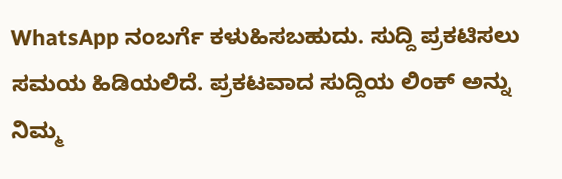WhatsApp ನಂಬರ್ಗೆ ಕಳುಹಿಸಬಹುದು. ಸುದ್ದಿ ಪ್ರಕಟಿಸಲು ಸಮಯ ಹಿಡಿಯಲಿದೆ. ಪ್ರಕಟವಾದ ಸುದ್ದಿಯ ಲಿಂಕ್ ಅನ್ನು ನಿಮ್ಮ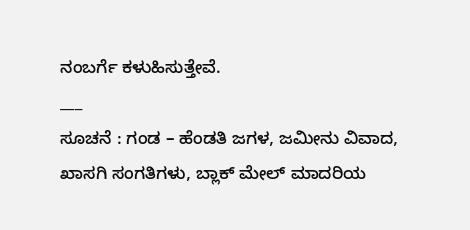ನಂಬರ್ಗೆ ಕಳುಹಿಸುತ್ತೇವೆ.
___
ಸೂಚನೆ : ಗಂಡ – ಹೆಂಡತಿ ಜಗಳ, ಜಮೀನು ವಿವಾದ, ಖಾಸಗಿ ಸಂಗತಿಗಳು, ಬ್ಲಾಕ್ ಮೇಲ್ ಮಾದರಿಯ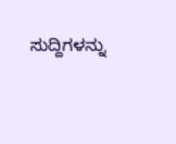ಸುದ್ದಿಗಳನ್ನು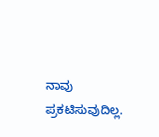ನಾವು ಪ್ರಕಟಿಸುವುದಿಲ್ಲ.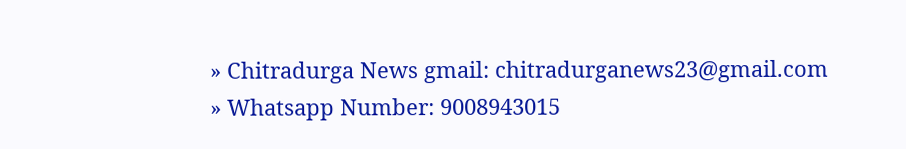» Chitradurga News gmail: chitradurganews23@gmail.com
» Whatsapp Number: 9008943015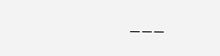___